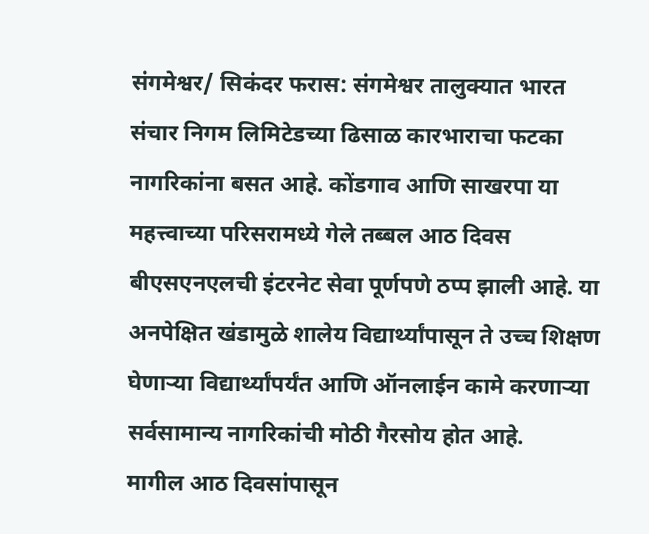संगमेश्वर/ सिकंदर फरास: संगमेश्वर तालुक्यात भारत संचार निगम लिमिटेडच्या ढिसाळ कारभाराचा फटका नागरिकांना बसत आहे. कोंडगाव आणि साखरपा या महत्त्वाच्या परिसरामध्ये गेले तब्बल आठ दिवस बीएसएनएलची इंटरनेट सेवा पूर्णपणे ठप्प झाली आहे. या अनपेक्षित खंडामुळे शालेय विद्यार्थ्यांपासून ते उच्च शिक्षण घेणाऱ्या विद्यार्थ्यांपर्यंत आणि ऑनलाईन कामे करणाऱ्या सर्वसामान्य नागरिकांची मोठी गैरसोय होत आहे.
मागील आठ दिवसांपासून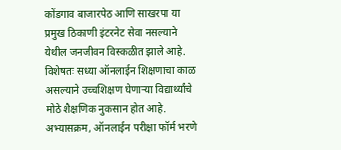कोंडगाव बाजारपेठ आणि साखरपा या प्रमुख ठिकाणी इंटरनेट सेवा नसल्याने येथील जनजीवन विस्कळीत झाले आहे. विशेषतः सध्या ऑनलाईन शिक्षणाचा काळ असल्याने उच्चशिक्षण घेणाऱ्या विद्यार्थ्यांचे मोठे शैक्षणिक नुकसान होत आहे. अभ्यासक्रम, ऑनलाईन परीक्षा फॉर्म भरणे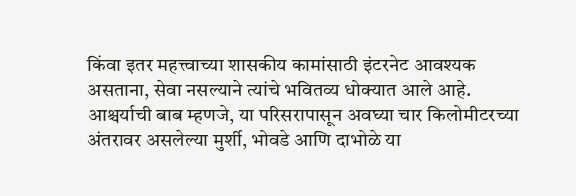किंवा इतर महत्त्वाच्या शासकीय कामांसाठी इंटरनेट आवश्यक असताना, सेवा नसल्याने त्यांचे भवितव्य धोक्यात आले आहे.
आश्चर्याची बाब म्हणजे, या परिसरापासून अवघ्या चार किलोमीटरच्या अंतरावर असलेल्या मुर्शी, भोवडे आणि दाभोळे या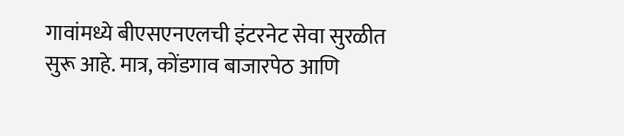गावांमध्ये बीएसएनएलची इंटरनेट सेवा सुरळीत सुरू आहे. मात्र, कोंडगाव बाजारपेठ आणि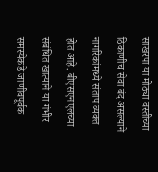साखरपा या मोठ्या वस्तीच्या ठिकाणीच सेवा बंद असल्याने नागरिकांमध्ये संताप व्यक्त होत आहे. बीएसएनएलच्या संबंधित खात्याने या गंभीर समस्येकडे जाणीवपूर्वक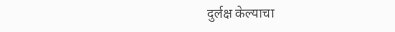दुर्लक्ष केल्याचा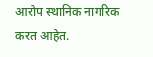आरोप स्थानिक नागरिक करत आहेत.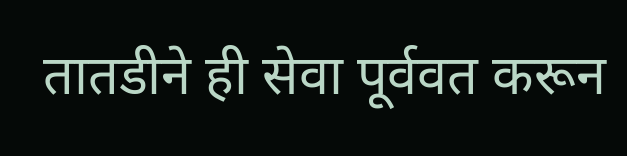तातडीने ही सेवा पूर्ववत करून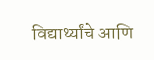विद्यार्थ्यांचे आणि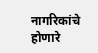नागरिकांचे होणारे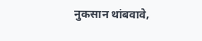नुकसान थांबवावे,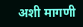अशी मागणी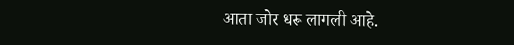आता जोर धरू लागली आहे.